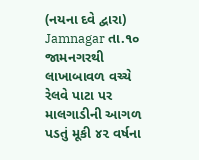(નયના દવે દ્વારા)
Jamnagar તા.૧૦
જામનગરથી લાખાબાવળ વચ્ચે રેલવે પાટા પર માલગાડીની આગળ પડતું મૂકી ૪૨ વર્ષના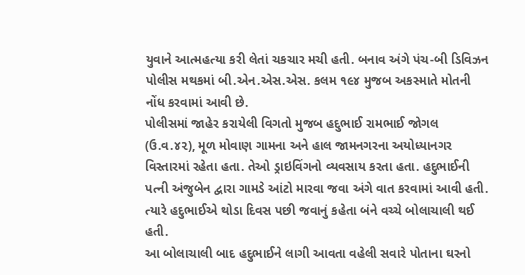યુવાને આત્મહત્યા કરી લેતાં ચકચાર મચી હતી. બનાવ અંગે પંચ-બી ડિવિઝન પોલીસ મથકમાં બી.એન.એસ.એસ. કલમ ૧૯૪ મુજબ અકસ્માતે મોતની નોંધ કરવામાં આવી છે.
પોલીસમાં જાહેર કરાયેલી વિગતો મુજબ હદુભાઈ રામભાઈ જોગલ (ઉ.વ.૪૨), મૂળ મોવાણ ગામના અને હાલ જામનગરના અયોધ્યાનગર વિસ્તારમાં રહેતા હતા. તેઓ ડ્રાઇવિંગનો વ્યવસાય કરતા હતા. હદુભાઈની પત્ની અંજુબેન દ્વારા ગામડે આંટો મારવા જવા અંગે વાત કરવામાં આવી હતી. ત્યારે હદુભાઈએ થોડા દિવસ પછી જવાનું કહેતા બંને વચ્ચે બોલાચાલી થઈ હતી.
આ બોલાચાલી બાદ હદુભાઈને લાગી આવતા વહેલી સવારે પોતાના ઘરનો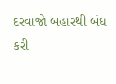દરવાજો બહારથી બંધ કરી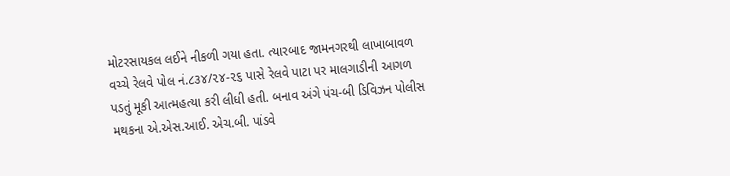મોટરસાયકલ લઈને નીકળી ગયા હતા. ત્યારબાદ જામનગરથી લાખાબાવળ વચ્ચે રેલવે પોલ નં.૮૩૪/૨૪-૨૬ પાસે રેલવે પાટા પર માલગાડીની આગળ પડતું મૂકી આત્મહત્યા કરી લીધી હતી. બનાવ અંગે પંચ-બી ડિવિઝન પોલીસ મથકના એ.એસ.આઈ. એચ.બી. પાંડવે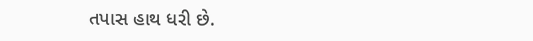તપાસ હાથ ધરી છે.